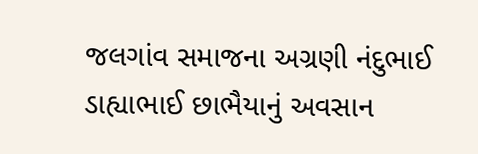જલગાંવ સમાજના અગ્રણી નંદુભાઈ ડાહ્યાભાઈ છાભૈયાનું અવસાન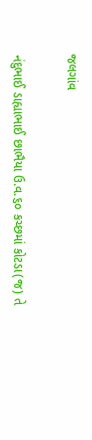જલગાંવ


નંદુભાઈ ડાહ્યાભાઈ છાભૈયા ઉ.વ.૬૦ કચ્છમાં કોટડા(જ) તે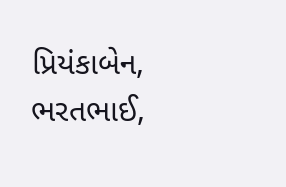પ્રિયંકાબેન, ભરતભાઈ,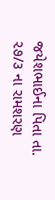જયેશભાઈના પિતા તા. ૨૭/૩ ના રામશરણ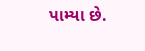પામ્યા છે.